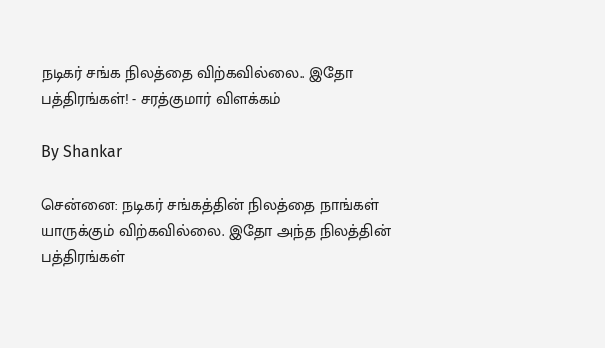நடிகர் சங்க நிலத்தை விற்கவில்லை.. இதோ பத்திரங்கள்! - சரத்குமார் விளக்கம்

By Shankar

சென்னை: நடிகர் சங்கத்தின் நிலத்தை நாங்கள் யாருக்கும் விற்கவில்லை. இதோ அந்த நிலத்தின் பத்திரங்கள்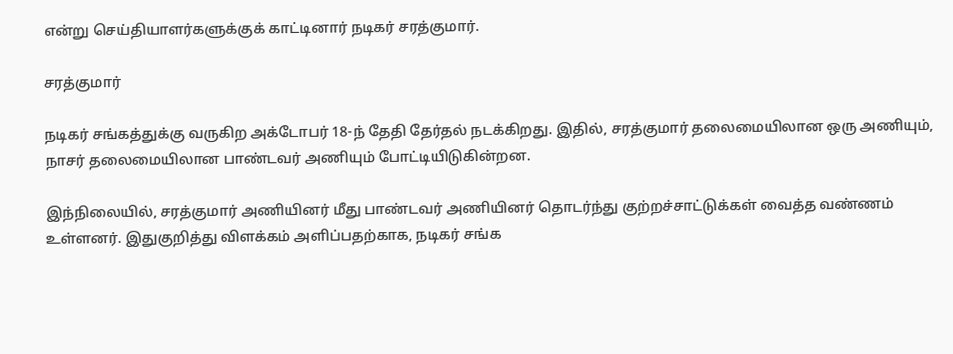என்று செய்தியாளர்களுக்குக் காட்டினார் நடிகர் சரத்குமார்.

சரத்குமார்

நடிகர் சங்கத்துக்கு வருகிற அக்டோபர் 18-ந் தேதி தேர்தல் நடக்கிறது. இதில், சரத்குமார் தலைமையிலான ஒரு அணியும், நாசர் தலைமையிலான பாண்டவர் அணியும் போட்டியிடுகின்றன.

இந்நிலையில், சரத்குமார் அணியினர் மீது பாண்டவர் அணியினர் தொடர்ந்து குற்றச்சாட்டுக்கள் வைத்த வண்ணம் உள்ளனர். இதுகுறித்து விளக்கம் அளிப்பதற்காக, நடிகர் சங்க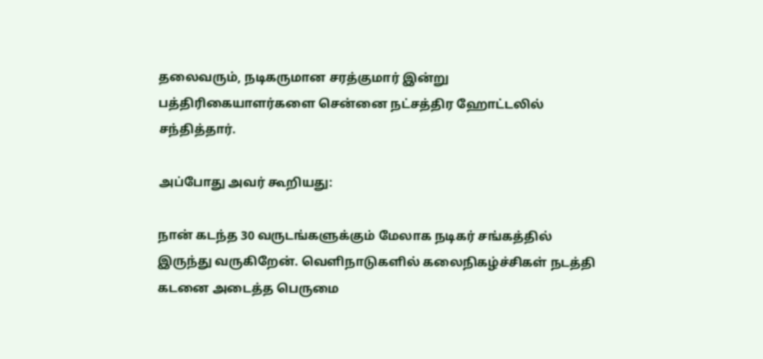தலைவரும், நடிகருமான சரத்குமார் இன்று பத்திரிகையாளர்களை சென்னை நட்சத்திர ஹோட்டலில் சந்தித்தார்.

அப்போது அவர் கூறியது:

நான் கடந்த 30 வருடங்களுக்கும் மேலாக நடிகர் சங்கத்தில் இருந்து வருகிறேன். வெளிநாடுகளில் கலைநிகழ்ச்சிகள் நடத்தி கடனை அடைத்த பெருமை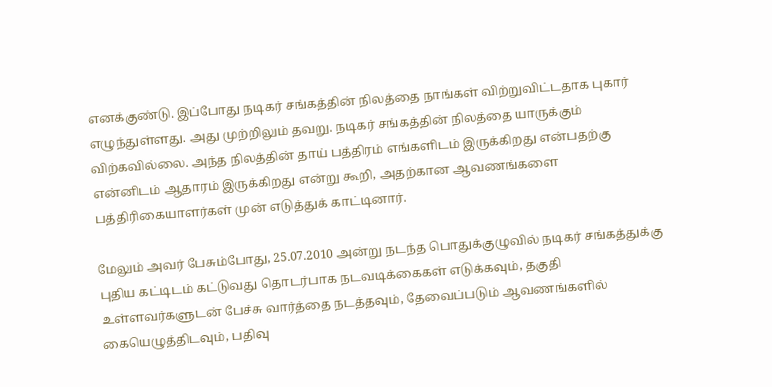எனக்குண்டு. இப்போது நடிகர் சங்கத்தின் நிலத்தை நாங்கள் விற்றுவிட்டதாக புகார் எழுந்துள்ளது. அது முற்றிலும் தவறு. நடிகர் சங்கத்தின் நிலத்தை யாருக்கும் விற்கவில்லை. அந்த நிலத்தின் தாய் பத்திரம் எங்களிடம் இருக்கிறது என்பதற்கு என்னிடம் ஆதாரம் இருக்கிறது என்று கூறி, அதற்கான ஆவணங்களை பத்திரிகையாளர்கள் முன் எடுத்துக் காட்டினார்.

மேலும் அவர் பேசும்போது, 25.07.2010 அன்று நடந்த பொதுக்குழுவில் நடிகர் சங்கத்துக்கு புதிய கட்டிடம் கட்டுவது தொடர்பாக நடவடிக்கைகள் எடுக்கவும், தகுதி உள்ளவர்களுடன் பேச்சு வார்த்தை நடத்தவும், தேவைப்படும் ஆவணங்களில் கையெழுத்திடவும், பதிவு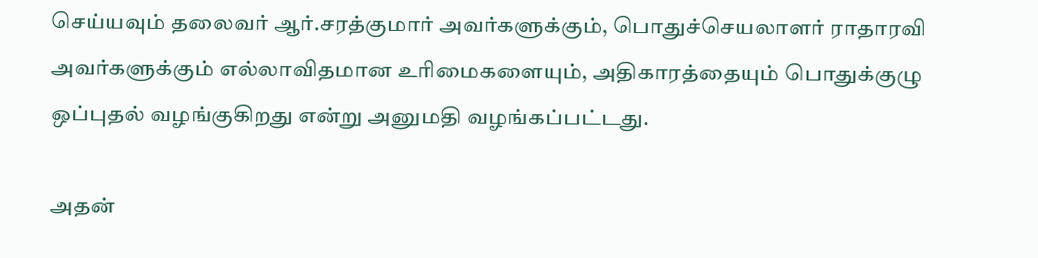செய்யவும் தலைவர் ஆர்.சரத்குமார் அவர்களுக்கும், பொதுச்செயலாளர் ராதாரவி அவர்களுக்கும் எல்லாவிதமான உரிமைகளையும், அதிகாரத்தையும் பொதுக்குழு ஒப்புதல் வழங்குகிறது என்று அனுமதி வழங்கப்பட்டது.

அதன்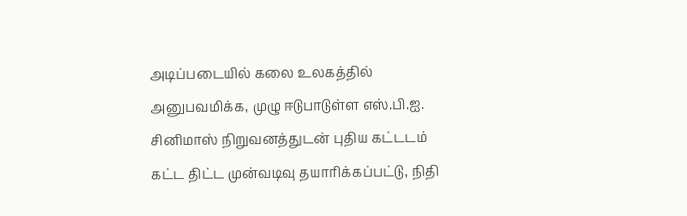அடிப்படையில் கலை உலகத்தில் அனுபவமிக்க, முழு ஈடுபாடுள்ள எஸ்.பி.ஐ. சினிமாஸ் நிறுவனத்துடன் புதிய கட்டடம் கட்ட திட்ட முன்வடிவு தயாரிக்கப்பட்டு, நிதி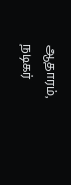ஆதாரம், நடிகர்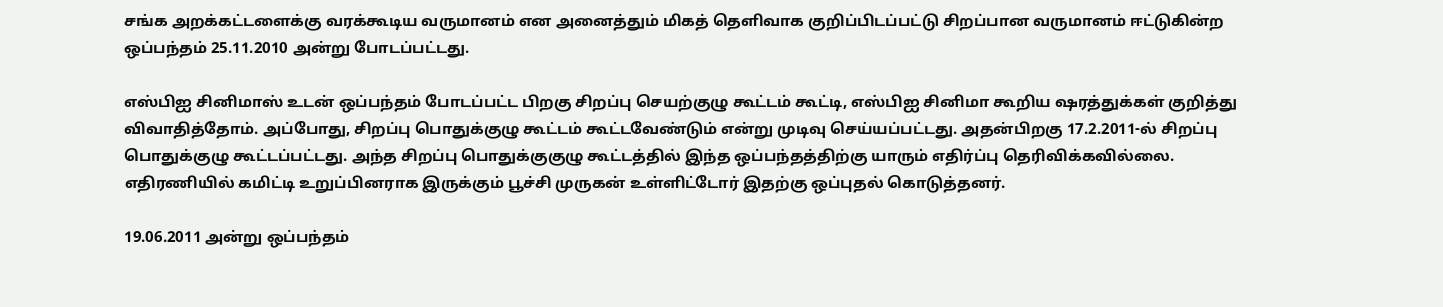சங்க அறக்கட்டளைக்கு வரக்கூடிய வருமானம் என அனைத்தும் மிகத் தெளிவாக குறிப்பிடப்பட்டு சிறப்பான வருமானம் ஈட்டுகின்ற ஒப்பந்தம் 25.11.2010 அன்று போடப்பட்டது.

எஸ்பிஐ சினிமாஸ் உடன் ஒப்பந்தம் போடப்பட்ட பிறகு சிறப்பு செயற்குழு கூட்டம் கூட்டி, எஸ்பிஐ சினிமா கூறிய ஷரத்துக்கள் குறித்து விவாதித்தோம். அப்போது, சிறப்பு பொதுக்குழு கூட்டம் கூட்டவேண்டும் என்று முடிவு செய்யப்பட்டது. அதன்பிறகு 17.2.2011-ல் சிறப்பு பொதுக்குழு கூட்டப்பட்டது. அந்த சிறப்பு பொதுக்குகுழு கூட்டத்தில் இந்த ஒப்பந்தத்திற்கு யாரும் எதிர்ப்பு தெரிவிக்கவில்லை. எதிரணியில் கமிட்டி உறுப்பினராக இருக்கும் பூச்சி முருகன் உள்ளிட்டோர் இதற்கு ஒப்புதல் கொடுத்தனர்.

19.06.2011 அன்று ஒப்பந்தம்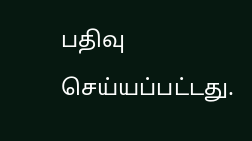பதிவு செய்யப்பட்டது.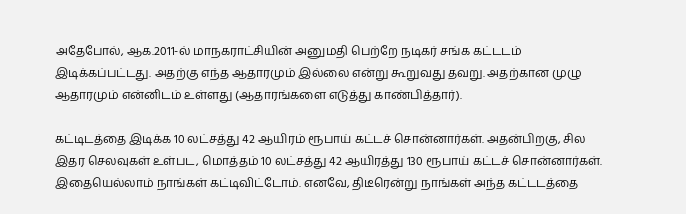அதேபோல், ஆக.2011-ல் மாநகராட்சியின் அனுமதி பெற்றே நடிகர் சங்க கட்டடம் இடிக்கப்பட்டது. அதற்கு எந்த ஆதாரமும் இல்லை என்று கூறுவது தவறு. அதற்கான முழு ஆதாரமும் என்னிடம் உள்ளது (ஆதாரங்களை எடுத்து காண்பித்தார்).

கட்டிடத்தை இடிக்க 10 லட்சத்து 42 ஆயிரம் ரூபாய் கட்டச் சொன்னார்கள். அதன்பிறகு, சில இதர செலவுகள் உள்பட, மொத்தம் 10 லட்சத்து 42 ஆயிரத்து 130 ரூபாய் கட்டச் சொன்னார்கள். இதையெல்லாம் நாங்கள் கட்டிவிட்டோம். எனவே, திடீரென்று நாங்கள் அந்த கட்டடத்தை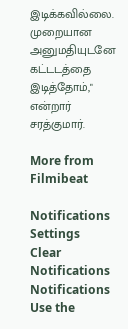இடிக்கவில்லை. முறையான அனுமதியுடனே கட்டடத்தை இடித்தோம்," என்றார் சரத்குமார்.

More from Filmibeat

Notifications
Settings
Clear Notifications
Notifications
Use the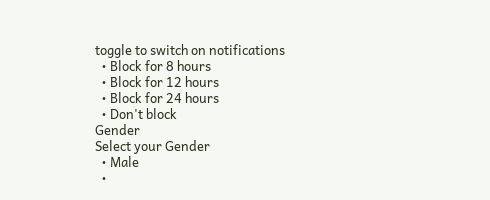toggle to switch on notifications
  • Block for 8 hours
  • Block for 12 hours
  • Block for 24 hours
  • Don't block
Gender
Select your Gender
  • Male
  •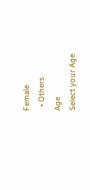Female
  • Others
Age
Select your Age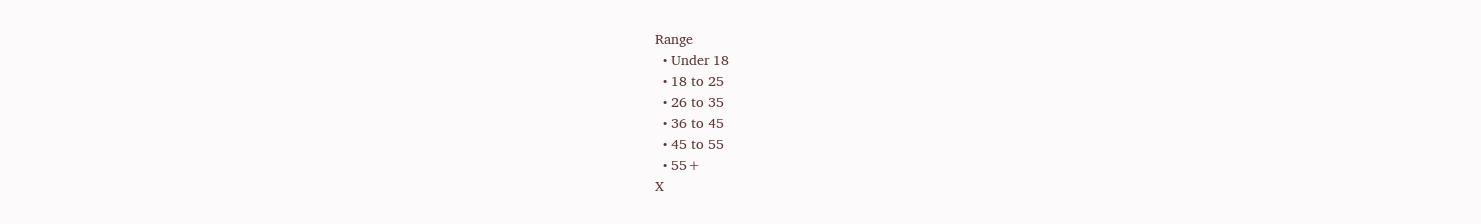Range
  • Under 18
  • 18 to 25
  • 26 to 35
  • 36 to 45
  • 45 to 55
  • 55+
X